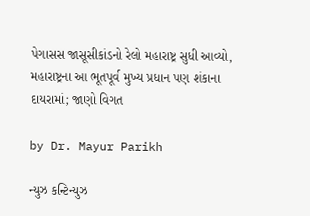પેગાસસ જાસૂસીકાંડનો રેલો મહારાષ્ટ્ર સુધી આવ્યો, મહારાષ્ટ્રના આ ભૂતપૂર્વ મુખ્ય પ્રધાન પણ શંકાના દાયરામાં; જાણો વિગત

by Dr. Mayur Parikh

ન્યુઝ કન્ટિન્યુઝ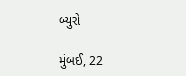બ્યુરો

મુંબઈ, 22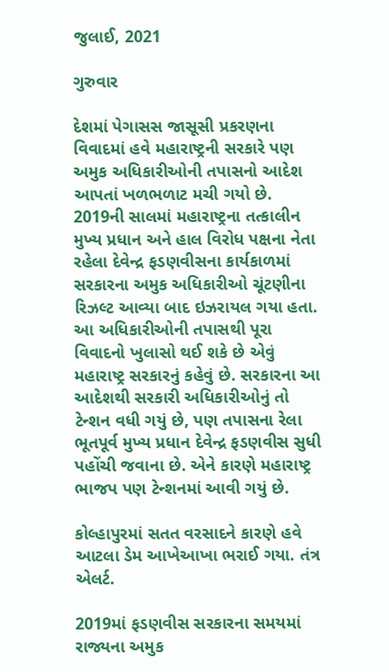જુલાઈ, 2021

ગુરુવાર

દેશમાં પેગાસસ જાસૂસી પ્રકરણના વિવાદમાં હવે મહારાષ્ટ્રની સરકારે પણ અમુક અધિકારીઓની તપાસનો આદેશ આપતાં ખળભળાટ મચી ગયો છે. 2019ની સાલમાં મહારાષ્ટ્રના તત્કાલીન મુખ્ય પ્રધાન અને હાલ વિરોધ પક્ષના નેતા રહેલા દેવેન્દ્ર ફડણવીસના કાર્યકાળમાં સરકારના અમુક અધિકારીઓ ચૂંટણીના રિઝલ્ટ આવ્યા બાદ ઇઝરાયલ ગયા હતા. આ અધિકારીઓની તપાસથી પૂરા વિવાદનો ખુલાસો થઈ શકે છે એવું મહારાષ્ટ્ર સરકારનું કહેવું છે. સરકારના આ આદેશથી સરકારી અધિકારીઓનું તો ટેન્શન વધી ગયું છે, પણ તપાસના રેલા ભૂતપૂર્વ મુખ્ય પ્રધાન દેવેન્દ્ર ફડણવીસ સુધી પહોંચી જવાના છે. એને કારણે મહારાષ્ટ્ર ભાજપ પણ ટેન્શનમાં આવી ગયું છે.

કોલ્હાપુરમાં સતત વરસાદને કારણે હવે આટલા ડેમ આખેઆખા ભરાઈ ગયા. તંત્ર એલર્ટ.

2019માં ફડણવીસ સરકારના સમયમાં રાજ્યના અમુક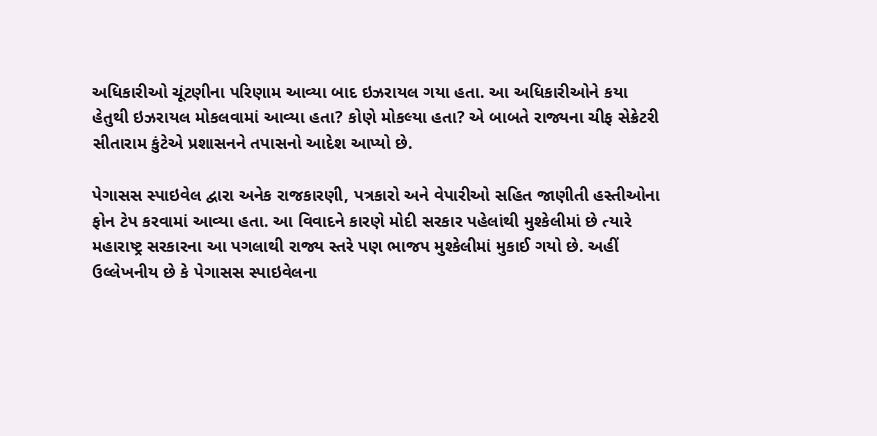અધિકારીઓ ચૂંટણીના પરિણામ આવ્યા બાદ ઇઝરાયલ ગયા હતા. આ અધિકારીઓને કયા હેતુથી ઇઝરાયલ મોકલવામાં આવ્યા હતા? કોણે મોકલ્યા હતા? એ બાબતે રાજ્યના ચીફ સેક્રેટરી સીતારામ કુંટેએ પ્રશાસનને તપાસનો આદેશ આપ્યો છે.

પેગાસસ સ્પાઇવેલ દ્વારા અનેક રાજકારણી, પત્રકારો અને વેપારીઓ સહિત જાણીતી હસ્તીઓના ફોન ટેપ કરવામાં આવ્યા હતા. આ વિવાદને કારણે મોદી સરકાર પહેલાંથી મુશ્કેલીમાં છે ત્યારે મહારાષ્ટ્ર સરકારના આ પગલાથી રાજ્ય સ્તરે પણ ભાજપ મુશ્કેલીમાં મુકાઈ ગયો છે. અહીં ઉલ્લેખનીય છે કે પેગાસસ સ્પાઇવેલના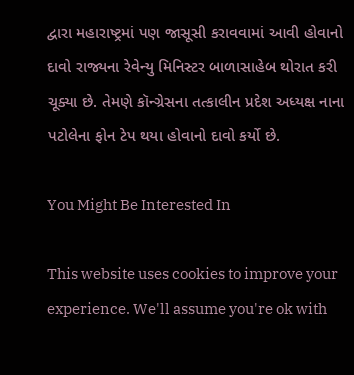દ્વારા મહારાષ્ટ્રમાં પણ જાસૂસી કરાવવામાં આવી હોવાનો દાવો રાજ્યના રેવેન્યુ મિનિસ્ટર બાળાસાહેબ થોરાત કરી ચૂક્યા છે. તેમણે કૉન્ગ્રેસના તત્કાલીન પ્રદેશ અધ્યક્ષ નાના પટોલેના ફોન ટેપ થયા હોવાનો દાવો કર્યો છે.

You Might Be Interested In

This website uses cookies to improve your experience. We'll assume you're ok with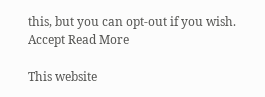this, but you can opt-out if you wish. Accept Read More

This website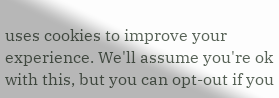uses cookies to improve your experience. We'll assume you're ok with this, but you can opt-out if you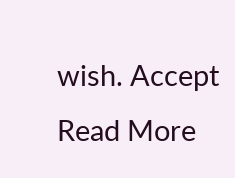wish. Accept Read More